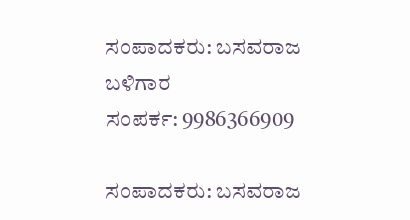ಸಂಪಾದಕರು: ಬಸವರಾಜ ಬಳಿಗಾರ
ಸಂಪರ್ಕ: 9986366909

ಸಂಪಾದಕರು: ಬಸವರಾಜ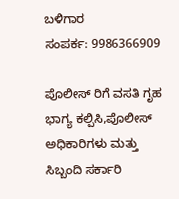ಬಳಿಗಾರ
ಸಂಪರ್ಕ: 9986366909

ಪೊಲೀಸ್ ರಿಗೆ ವಸತಿ ಗೃಹ ಭಾಗ್ಯ ಕಲ್ಪಿಸಿ,ಪೊಲೀಸ್ ಅಧಿಕಾರಿಗಳು ಮತ್ತು ಸಿಬ್ಬಂದಿ ಸರ್ಕಾರಿ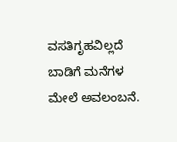ವಸತಿಗೃಹವಿಲ್ಲದೆ ಬಾಡಿಗೆ ಮನೆಗಳ ಮೇಲೆ ಅವಲಂಬನೆ.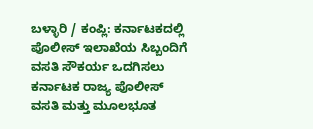ಬಳ್ಳಾರಿ / ಕಂಪ್ಲಿ: ಕರ್ನಾಟಕದಲ್ಲಿ ಪೊಲೀಸ್ ಇಲಾಖೆಯ ಸಿಬ್ಬಂದಿಗೆ ವಸತಿ ಸೌಕರ್ಯ ಒದಗಿಸಲು ಕರ್ನಾಟಕ ರಾಜ್ಯ ಪೊಲೀಸ್ ವಸತಿ ಮತ್ತು ಮೂಲಭೂತ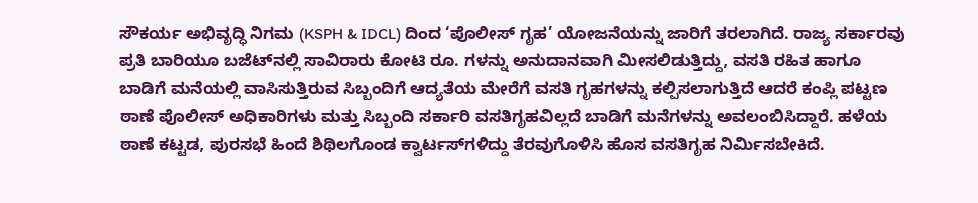ಸೌಕರ್ಯ ಅಭಿವೃದ್ಧಿ ನಿಗಮ (KSPH & IDCL) ದಿಂದ ‘ಪೊಲೀಸ್ ಗೃಹ’ ಯೋಜನೆಯನ್ನು ಜಾರಿಗೆ ತರಲಾಗಿದೆ. ರಾಜ್ಯ ಸರ್ಕಾರವು ಪ್ರತಿ ಬಾರಿಯೂ ಬಜೆಟ್‌ನಲ್ಲಿ ಸಾವಿರಾರು ಕೋಟಿ ರೂ. ಗಳನ್ನು ಅನುದಾನವಾಗಿ ಮೀಸಲಿಡುತ್ತಿದ್ದು, ವಸತಿ ರಹಿತ ಹಾಗೂ ಬಾಡಿಗೆ ಮನೆಯಲ್ಲಿ ವಾಸಿಸುತ್ತಿರುವ ಸಿಬ್ಬಂದಿಗೆ ಆದ್ಯತೆಯ ಮೇರೆಗೆ ವಸತಿ ಗೃಹಗಳನ್ನು ಕಲ್ಪಿಸಲಾಗುತ್ತಿದೆ ಆದರೆ ಕಂಪ್ಲಿ ಪಟ್ಟಣ ಠಾಣೆ ಪೊಲೀಸ್ ಅಧಿಕಾರಿಗಳು ಮತ್ತು ಸಿಬ್ಬಂದಿ ಸರ್ಕಾರಿ ವಸತಿಗೃಹವಿಲ್ಲದೆ ಬಾಡಿಗೆ ಮನೆಗಳನ್ನು ಅವಲಂಬಿಸಿದ್ದಾರೆ. ಹಳೆಯ ಠಾಣೆ ಕಟ್ಟಡ, ಪುರಸಭೆ ಹಿಂದೆ ಶಿಥಿಲಗೊಂಡ ಕ್ವಾರ್ಟಸ್‌ಗಳಿದ್ದು ತೆರವುಗೊಳಿಸಿ ಹೊಸ ವಸತಿಗೃಹ ನಿರ್ಮಿಸಬೇಕಿದೆ.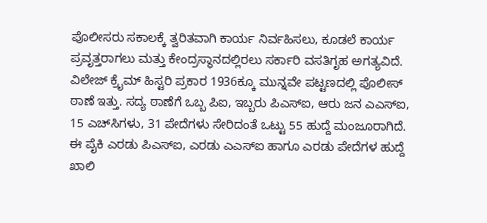ಪೊಲೀಸರು ಸಕಾಲಕ್ಕೆ ತ್ವರಿತವಾಗಿ ಕಾರ್ಯ ನಿರ್ವಹಿಸಲು, ಕೂಡಲೆ ಕಾರ್ಯ ಪ್ರವೃತ್ತರಾಗಲು ಮತ್ತು ಕೇಂದ್ರಸ್ಥಾನದಲ್ಲಿರಲು ಸರ್ಕಾರಿ ವಸತಿಗೃಹ ಅಗತ್ಯವಿದೆ. ವಿಲೇಜ್ ಕ್ರೈಮ್ ಹಿಸ್ಟರಿ ಪ್ರಕಾರ 1936ಕ್ಕೂ ಮುನ್ನವೇ ಪಟ್ಟಣದಲ್ಲಿ ಪೊಲೀಸ್ ಠಾಣೆ ಇತ್ತು. ಸದ್ಯ ಠಾಣೆಗೆ ಒಬ್ಬ ಪಿಐ, ಇಬ್ಬರು ಪಿಎಸ್‌ಐ, ಆರು ಜನ ಎಎಸ್‌ಐ, 15 ಎಚ್‌ಸಿಗಳು, 31 ಪೇದೆಗಳು ಸೇರಿದಂತೆ ಒಟ್ಟು 55 ಹುದ್ದೆ ಮಂಜೂರಾಗಿದೆ. ಈ ಪೈಕಿ ಎರಡು ಪಿಎಸ್‌ಐ, ಎರಡು ಎಎಸ್‌ಐ ಹಾಗೂ ಎರಡು ಪೇದೆಗಳ ಹುದ್ದೆ ಖಾಲಿ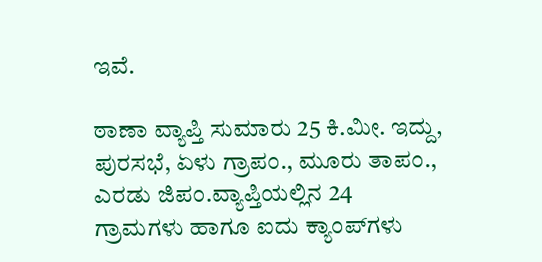ಇವೆ.

ಠಾಣಾ ವ್ಯಾಪ್ತಿ ಸುಮಾರು 25 ಕಿ.ಮೀ. ಇದ್ದು, ಪುರಸಭೆ, ಏಳು ಗ್ರಾಪಂ., ಮೂರು ತಾಪಂ., ಎರಡು ಜಿಪಂ.ವ್ಯಾಪ್ತಿಯಲ್ಲಿನ 24 ಗ್ರಾಮಗಳು ಹಾಗೂ ಐದು ಕ್ಯಾಂಪ್‌ಗಳು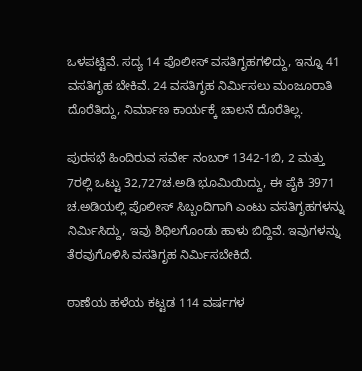ಒಳಪಟ್ಟಿವೆ. ಸದ್ಯ 14 ಪೊಲೀಸ್ ವಸತಿಗೃಹಗಳಿದ್ದು, ಇನ್ನೂ 41 ವಸತಿಗೃಹ ಬೇಕಿವೆ. 24 ವಸತಿಗೃಹ ನಿರ್ಮಿಸಲು ಮಂಜೂರಾತಿ ದೊರೆತಿದ್ದು, ನಿರ್ಮಾಣ ಕಾರ್ಯಕ್ಕೆ ಚಾಲನೆ ದೊರೆತಿಲ್ಲ.

ಪುರಸಭೆ ಹಿಂದಿರುವ ಸರ್ವೇ ನಂಬರ್ 1342-1ಬಿ, 2 ಮತ್ತು 7ರಲ್ಲಿ ಒಟ್ಟು 32,727ಚ.ಅಡಿ ಭೂಮಿಯಿದ್ದು, ಈ ಪೈಕಿ 3971 ಚ.ಅಡಿಯಲ್ಲಿ ಪೊಲೀಸ್ ಸಿಬ್ಬಂದಿಗಾಗಿ ಎಂಟು ವಸತಿಗೃಹಗಳನ್ನು ನಿರ್ಮಿಸಿದ್ದು, ಇವು ಶಿಥಿಲಗೊಂಡು ಹಾಳು ಬಿದ್ದಿವೆ. ಇವುಗಳನ್ನು ತೆರವುಗೊಳಿಸಿ ವಸತಿಗೃಹ ನಿರ್ಮಿಸಬೇಕಿದೆ.

ಠಾಣೆಯ ಹಳೆಯ ಕಟ್ಟಡ 114 ವರ್ಷಗಳ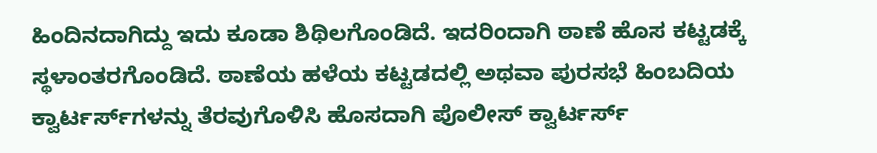ಹಿಂದಿನದಾಗಿದ್ದು ಇದು ಕೂಡಾ ಶಿಥಿಲಗೊಂಡಿದೆ. ಇದರಿಂದಾಗಿ ಠಾಣೆ ಹೊಸ ಕಟ್ಟಡಕ್ಕೆ ಸ್ಥಳಾಂತರಗೊಂಡಿದೆ. ಠಾಣೆಯ ಹಳೆಯ ಕಟ್ಟಡದಲ್ಲಿ ಅಥವಾ ಪುರಸಭೆ ಹಿಂಬದಿಯ ಕ್ವಾರ್ಟರ್ಸ್‌ಗಳನ್ನು ತೆರವುಗೊಳಿಸಿ ಹೊಸದಾಗಿ ಪೊಲೀಸ್ ಕ್ವಾರ್ಟರ್ಸ್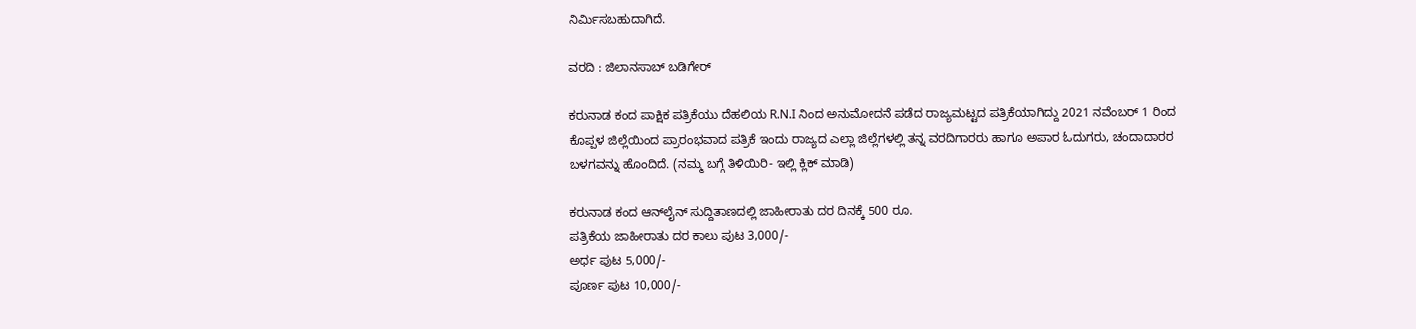ನಿರ್ಮಿಸಬಹುದಾಗಿದೆ.

ವರದಿ : ಜಿಲಾನಸಾಬ್ ಬಡಿಗೇರ್

ಕರುನಾಡ ಕಂದ ಪಾಕ್ಷಿಕ ಪತ್ರಿಕೆಯು ದೆಹಲಿಯ R.N.I ನಿಂದ ಅನುಮೋದನೆ ಪಡೆದ ರಾಜ್ಯಮಟ್ಟದ ಪತ್ರಿಕೆಯಾಗಿದ್ದು 2021 ನವೆಂಬರ್ 1 ರಿಂದ ಕೊಪ್ಪಳ ಜಿಲ್ಲೆಯಿಂದ ಪ್ರಾರಂಭವಾದ ಪತ್ರಿಕೆ ಇಂದು ರಾಜ್ಯದ ಎಲ್ಲಾ ಜಿಲ್ಲೆಗಳಲ್ಲಿ ತನ್ನ ವರದಿಗಾರರು ಹಾಗೂ ಅಪಾರ ಓದುಗರು, ಚಂದಾದಾರರ ಬಳಗವನ್ನು ಹೊಂದಿದೆ. (ನಮ್ಮ ಬಗ್ಗೆ ತಿಳಿಯಿರಿ- ಇಲ್ಲಿ ಕ್ಲಿಕ್‌ ಮಾಡಿ)

ಕರುನಾಡ ಕಂದ ಆನ್‌ಲೈನ್‌ ಸುದ್ದಿತಾಣದಲ್ಲಿ ಜಾಹೀರಾತು ದರ ದಿನಕ್ಕೆ 500 ರೂ.
ಪತ್ರಿಕೆಯ ಜಾಹೀರಾತು ದರ ಕಾಲು ಪುಟ 3,000/-
ಅರ್ಧ ಪುಟ 5,000/-
ಪೂರ್ಣ ಪುಟ 10,000/-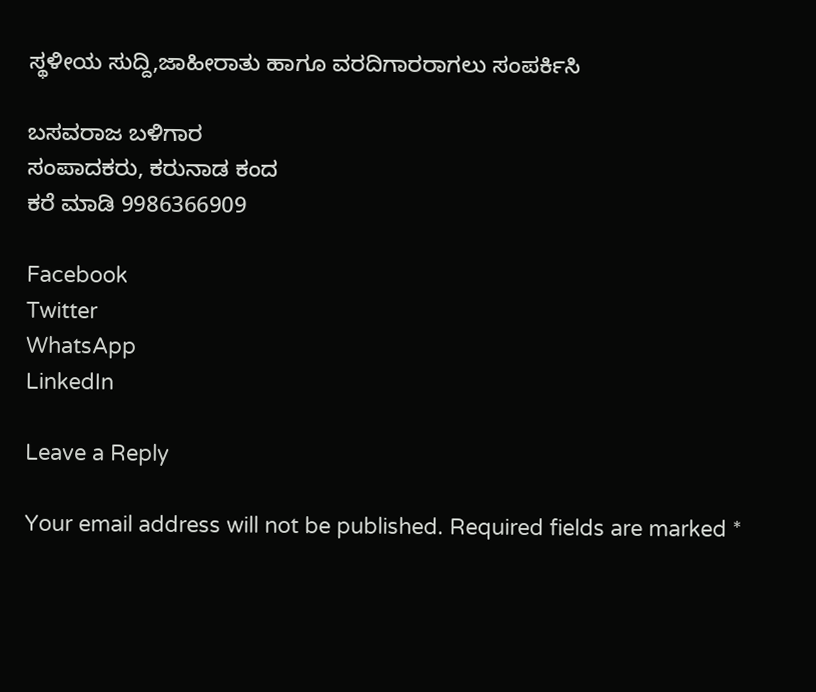ಸ್ಥಳೀಯ ಸುದ್ದಿ,ಜಾಹೀರಾತು ಹಾಗೂ ವರದಿಗಾರರಾಗಲು ಸಂಪರ್ಕಿಸಿ

ಬಸವರಾಜ ಬಳಿಗಾರ
ಸಂಪಾದಕರು, ಕರುನಾಡ ಕಂದ
ಕರೆ ಮಾಡಿ 9986366909

Facebook
Twitter
WhatsApp
LinkedIn

Leave a Reply

Your email address will not be published. Required fields are marked *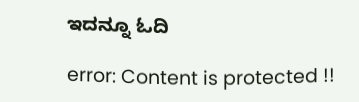ಇದನ್ನೂ ಓದಿ

error: Content is protected !!